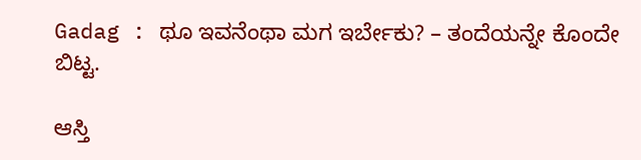Gadag : ಥೂ ಇವನೆಂಥಾ ಮಗ ಇರ್ಬೇಕು? – ತಂದೆಯನ್ನೇ ಕೊಂದೇ ಬಿಟ್ಟ.

ಆಸ್ತಿ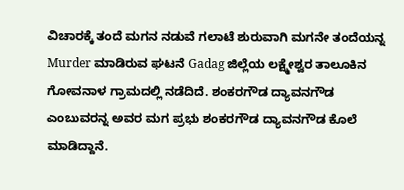ವಿಚಾರಕ್ಕೆ ತಂದೆ ಮಗನ ನಡುವೆ ಗಲಾಟೆ ಶುರುವಾಗಿ ಮಗನೇ ತಂದೆಯನ್ನ Murder ಮಾಡಿರುವ ಘಟನೆ Gadag ಜಿಲ್ಲೆಯ ಲಕ್ಷ್ಮೇಶ್ವರ ತಾಲೂಕಿನ ಗೋವನಾಳ ಗ್ರಾಮದಲ್ಲಿ ನಡೆದಿದೆ. ಶಂಕರಗೌಡ ದ್ಯಾವನಗೌಡ ಎಂಬುವರನ್ನ ಅವರ ಮಗ ಪ್ರಭು ಶಂಕರಗೌಡ ದ್ಯಾವನಗೌಡ ಕೊಲೆ ಮಾಡಿದ್ದಾನೆ.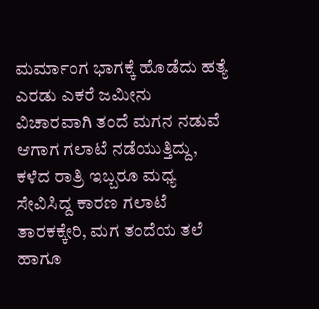ಮರ್ಮಾಂಗ ಭಾಗಕ್ಕೆ ಹೊಡೆದು ಹತ್ಯೆ
ಎರಡು ಎಕರೆ ಜಮೀನು ವಿಚಾರವಾಗಿ ತಂದೆ ಮಗನ ನಡುವೆ ಆಗಾಗ ಗಲಾಟೆ ನಡೆಯುತ್ತಿದ್ದು, ಕಳೆದ ರಾತ್ರಿ ಇಬ್ಬರೂ ಮಧ್ಯ ಸೇವಿಸಿದ್ದ ಕಾರಣ ಗಲಾಟೆ ತಾರಕಕ್ಕೇರಿ, ಮಗ ತಂದೆಯ ತಲೆ ಹಾಗೂ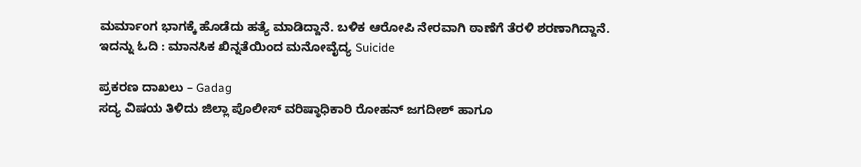ಮರ್ಮಾಂಗ ಭಾಗಕ್ಕೆ ಹೊಡೆದು ಹತ್ಯೆ ಮಾಡಿದ್ದಾನೆ. ಬಳಿಕ ಆರೋಪಿ ನೇರವಾಗಿ ಠಾಣೆಗೆ ತೆರಳಿ ಶರಣಾಗಿದ್ದಾನೆ.
ಇದನ್ನು ಓದಿ : ಮಾನಸಿಕ ಖಿನ್ನತೆಯಿಂದ ಮನೋವೈದ್ಯ Suicide

ಪ್ರಕರಣ ದಾಖಲು – Gadag
ಸದ್ಯ ವಿಷಯ ತಿಳಿದು ಜಿಲ್ಲಾ ಪೊಲೀಸ್ ವರಿಷ್ಠಾಧಿಕಾರಿ ರೋಹನ್ ಜಗದೀಶ್ ಹಾಗೂ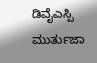ಡಿವೈಎಸ್ಪಿ ಮುರ್ತುಜಾ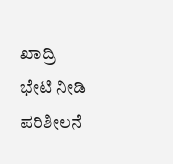ಖಾದ್ರಿ ಭೇಟಿ ನೀಡಿ ಪರಿಶೀಲನೆ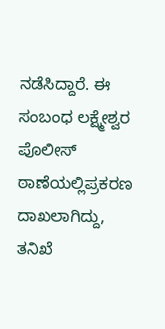ನಡೆಸಿದ್ದಾರೆ. ಈ ಸಂಬಂಧ ಲಕ್ಷ್ಮೇಶ್ವರ ಪೊಲೀಸ್ ಠಾಣೆಯಲ್ಲಿಪ್ರಕರಣ ದಾಖಲಾಗಿದ್ದು, ತನಿಖೆ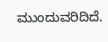ಮುಂದುವರಿದಿದೆ.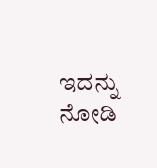ಇದನ್ನು ನೋಡಿ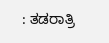: ತಡರಾತ್ರಿ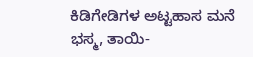ಕಿಡಿಗೇಡಿಗಳ ಅಟ್ಟಹಾಸ ಮನೆ ಭಸ್ಮ, ತಾಯಿ-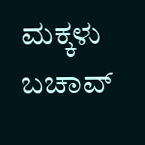ಮಕ್ಕಳು ಬಚಾವ್